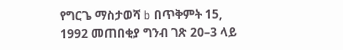የግርጌ ማስታወሻ b በጥቅምት 15, 1992 መጠበቂያ ግንብ ገጽ 20–3 ላይ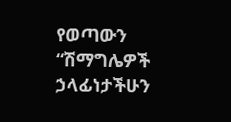የወጣውን “ሽማግሌዎች ኃላፊነታችሁን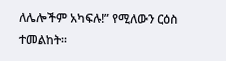ለሌሎችም አካፍሉ!” የሚለውን ርዕስ ተመልከት።